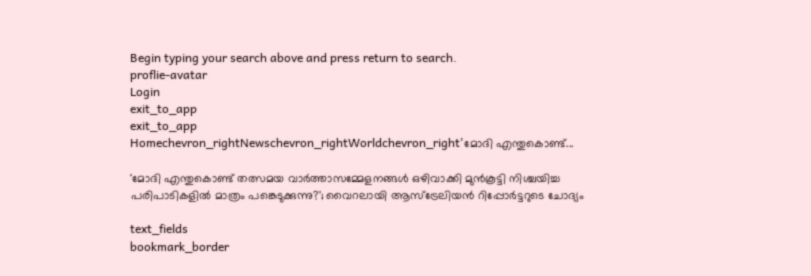Begin typing your search above and press return to search.
proflie-avatar
Login
exit_to_app
exit_to_app
Homechevron_rightNewschevron_rightWorldchevron_right'മോദി എന്തുകൊണ്ട്...

'മോദി എന്തുകൊണ്ട് തത്സമയ വാർത്താസമ്മേളനങ്ങൾ ഒഴിവാക്കി മുൻകൂട്ടി നിശ്ചയിച്ച പരിപാടികളിൽ മാത്രം പങ്കെടുക്കുന്നു?'; വൈറലായി ആസ്ട്രേലിയൻ റിപ്പോർട്ടറുടെ ചോദ്യം

text_fields
bookmark_border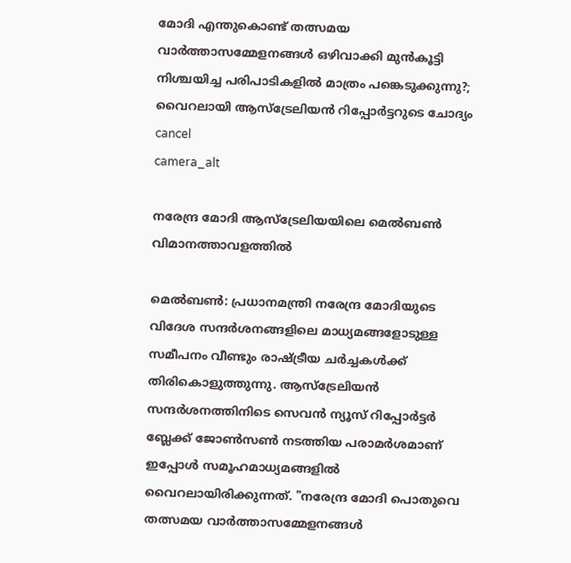മോദി എന്തുകൊണ്ട് തത്സമയ വാർത്താസമ്മേളനങ്ങൾ ഒഴിവാക്കി മുൻകൂട്ടി നിശ്ചയിച്ച പരിപാടികളിൽ മാത്രം പങ്കെടുക്കുന്നു?; വൈറലായി ആസ്ട്രേലിയൻ റിപ്പോർട്ടറുടെ ചോദ്യം
cancel
camera_alt

നരേന്ദ്ര മോദി ആസ്‌ട്രേലിയയിലെ മെൽബൺ വിമാനത്താവളത്തിൽ

മെൽബൺ: പ്രധാനമന്ത്രി നരേന്ദ്ര മോദിയുടെ വിദേശ സന്ദർശനങ്ങളിലെ മാധ്യമങ്ങളോടുള്ള സമീപനം വീണ്ടും രാഷ്ട്രീയ ചർച്ചകൾക്ക് തിരികൊളുത്തുന്നു. ആസ്ട്രേലിയൻ സന്ദർശനത്തിനിടെ സെവൻ ന്യൂസ് റിപ്പോർട്ടർ ബ്ലേക്ക് ജോൺസൺ നടത്തിയ പരാമർശമാണ് ഇപ്പോൾ സമൂഹമാധ്യമങ്ങളിൽ വൈറലായിരിക്കുന്നത്. "നരേന്ദ്ര മോദി പൊതുവെ തത്സമയ വാർത്താസമ്മേളനങ്ങൾ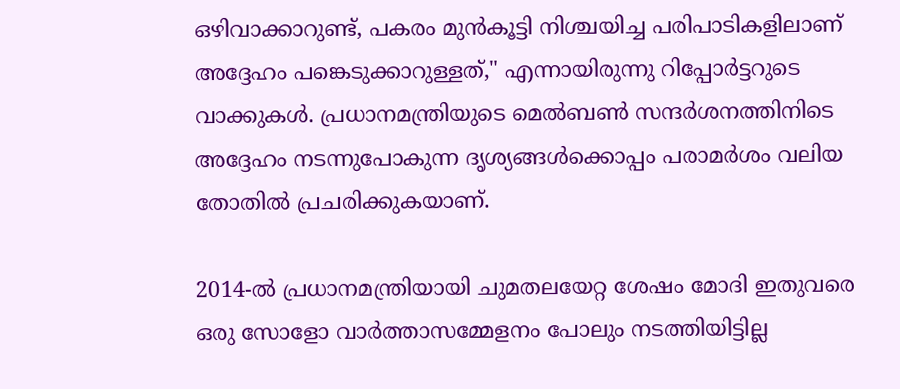ഒഴിവാക്കാറുണ്ട്, പകരം മുൻകൂട്ടി നിശ്ചയിച്ച പരിപാടികളിലാണ് അദ്ദേഹം പങ്കെടുക്കാറുള്ളത്," എന്നായിരുന്നു റിപ്പോർട്ടറുടെ വാക്കുകൾ. പ്രധാനമന്ത്രിയുടെ മെൽബൺ സന്ദർശനത്തിനിടെ അദ്ദേഹം നടന്നുപോകുന്ന ദൃശ്യങ്ങൾക്കൊപ്പം പരാമർശം വലിയ തോതിൽ പ്രചരിക്കുകയാണ്.

2014-ൽ പ്രധാനമന്ത്രിയായി ചുമതലയേറ്റ ശേഷം മോദി ഇതുവരെ ഒരു സോളോ വാർത്താസമ്മേളനം പോലും നടത്തിയിട്ടില്ല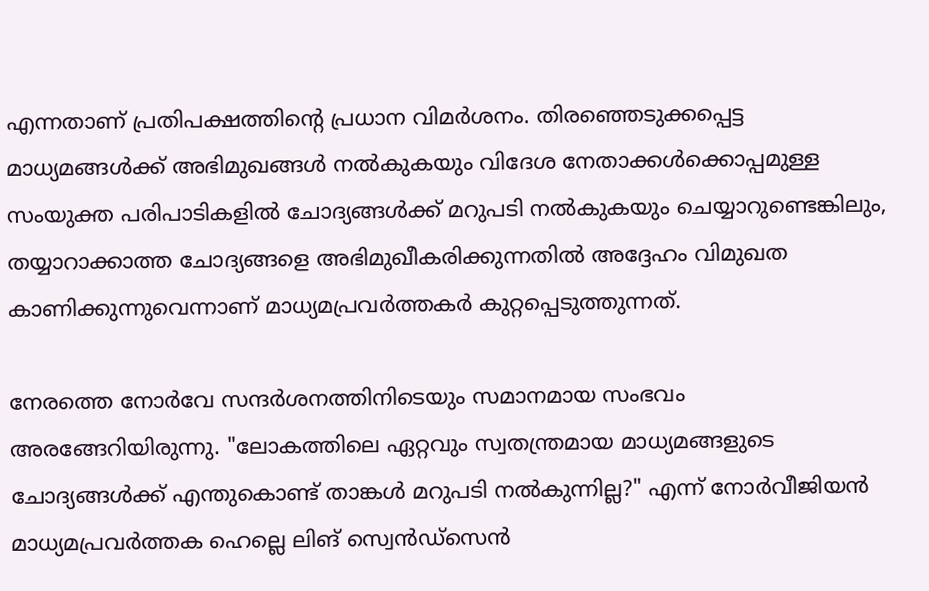എന്നതാണ് പ്രതിപക്ഷത്തിന്റെ പ്രധാന വിമർശനം. തിരഞ്ഞെടുക്കപ്പെട്ട മാധ്യമങ്ങൾക്ക് അഭിമുഖങ്ങൾ നൽകുകയും വിദേശ നേതാക്കൾക്കൊപ്പമുള്ള സംയുക്ത പരിപാടികളിൽ ചോദ്യങ്ങൾക്ക് മറുപടി നൽകുകയും ചെയ്യാറുണ്ടെങ്കിലും, തയ്യാറാക്കാത്ത ചോദ്യങ്ങളെ അഭിമുഖീകരിക്കുന്നതിൽ അദ്ദേഹം വിമുഖത കാണിക്കുന്നുവെന്നാണ് മാധ്യമപ്രവർത്തകർ കുറ്റപ്പെടുത്തുന്നത്.

നേരത്തെ നോർവേ സന്ദർശനത്തിനിടെയും സമാനമായ സംഭവം അരങ്ങേറിയിരുന്നു. "ലോകത്തിലെ ഏറ്റവും സ്വതന്ത്രമായ മാധ്യമങ്ങളുടെ ചോദ്യങ്ങൾക്ക് എന്തുകൊണ്ട് താങ്കൾ മറുപടി നൽകുന്നില്ല?" എന്ന് നോർവീജിയൻ മാധ്യമപ്രവർത്തക ഹെല്ലെ ലിങ് സ്വെൻഡ്‌സെൻ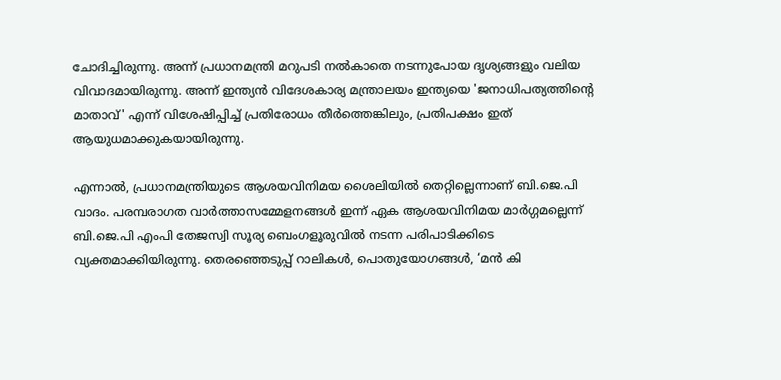ചോദിച്ചിരുന്നു. അന്ന് പ്രധാനമന്ത്രി മറുപടി നൽകാതെ നടന്നുപോയ ദൃശ്യങ്ങളും വലിയ വിവാദമായിരുന്നു. അന്ന് ഇന്ത്യൻ വിദേശകാര്യ മന്ത്രാലയം ഇന്ത്യയെ 'ജനാധിപത്യത്തിന്റെ മാതാവ്' എന്ന് വിശേഷിപ്പിച്ച് പ്രതിരോധം തീർത്തെങ്കിലും, പ്രതിപക്ഷം ഇത് ആയുധമാക്കുകയായിരുന്നു.

എന്നാൽ, പ്രധാനമന്ത്രിയുടെ ആശയവിനിമയ ശൈലിയിൽ തെറ്റില്ലെന്നാണ് ബി.ജെ.പി വാദം. പരമ്പരാഗത വാർത്താസമ്മേളനങ്ങൾ ഇന്ന് ഏക ആശയവിനിമയ മാർഗ്ഗമല്ലെന്ന് ബി.ജെ.പി എംപി തേജസ്വി സൂര്യ ബെംഗളൂരുവിൽ നടന്ന പരിപാടിക്കിടെ വ്യക്തമാക്കിയിരുന്നു. തെരഞ്ഞെടുപ്പ് റാലികൾ, പൊതുയോഗങ്ങൾ, ‘മൻ കി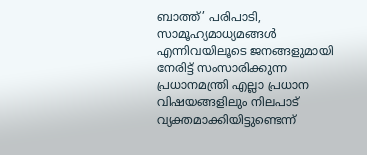ബാത്ത്’ പരിപാടി, സാമൂഹ്യമാധ്യമങ്ങൾ എന്നിവയിലൂടെ ജനങ്ങളുമായി നേരിട്ട് സംസാരിക്കുന്ന പ്രധാനമന്ത്രി എല്ലാ പ്രധാന വിഷയങ്ങളിലും നിലപാട് വ്യക്തമാക്കിയിട്ടുണ്ടെന്ന്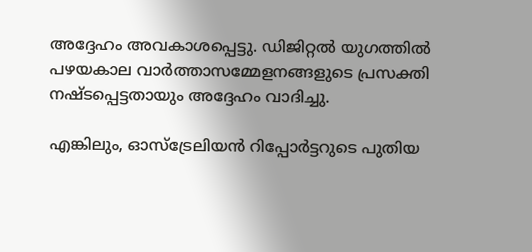അദ്ദേഹം അവകാശപ്പെട്ടു. ഡിജിറ്റൽ യുഗത്തിൽ പഴയകാല വാർത്താസമ്മേളനങ്ങളുടെ പ്രസക്തി നഷ്ടപ്പെട്ടതായും അദ്ദേഹം വാദിച്ചു.

എങ്കിലും, ഓസ്ട്രേലിയൻ റിപ്പോർട്ടറുടെ പുതിയ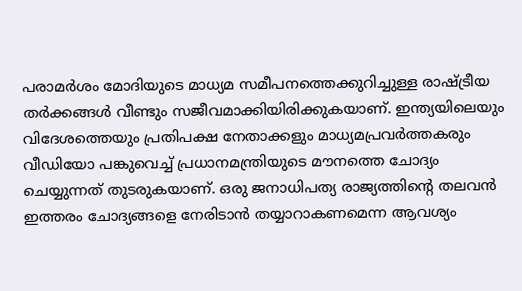പരാമർശം മോദിയുടെ മാധ്യമ സമീപനത്തെക്കുറിച്ചുള്ള രാഷ്ട്രീയ തർക്കങ്ങൾ വീണ്ടും സജീവമാക്കിയിരിക്കുകയാണ്. ഇന്ത്യയിലെയും വിദേശത്തെയും പ്രതിപക്ഷ നേതാക്കളും മാധ്യമപ്രവർത്തകരും വീഡിയോ പങ്കുവെച്ച് പ്രധാനമന്ത്രിയുടെ മൗനത്തെ ചോദ്യം ചെയ്യുന്നത് തുടരുകയാണ്. ഒരു ജനാധിപത്യ രാജ്യത്തിന്റെ തലവൻ ഇത്തരം ചോദ്യങ്ങളെ നേരിടാൻ തയ്യാറാകണമെന്ന ആവശ്യം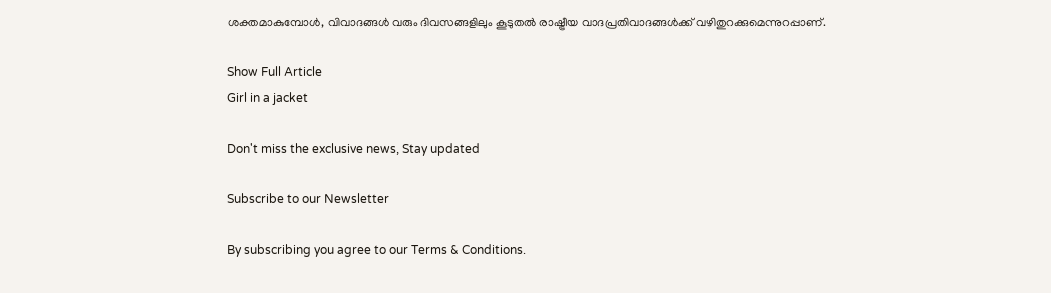ശക്തമാകുമ്പോൾ, വിവാദങ്ങൾ വരും ദിവസങ്ങളിലും കൂടുതൽ രാഷ്ട്രീയ വാദപ്രതിവാദങ്ങൾക്ക് വഴിതുറക്കുമെന്നുറപ്പാണ്.

Show Full Article
Girl in a jacket

Don't miss the exclusive news, Stay updated

Subscribe to our Newsletter

By subscribing you agree to our Terms & Conditions.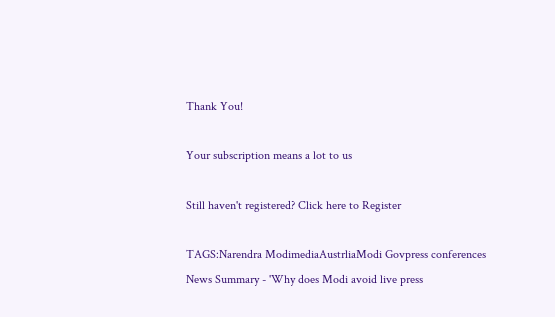Thank You!

Your subscription means a lot to us

Still haven't registered? Click here to Register

TAGS:Narendra ModimediaAustrliaModi Govpress conferences
News Summary - 'Why does Modi avoid live press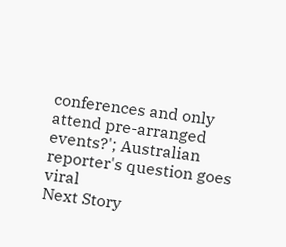conferences and only attend pre-arranged events?'; Australian reporter's question goes viral
Next Story